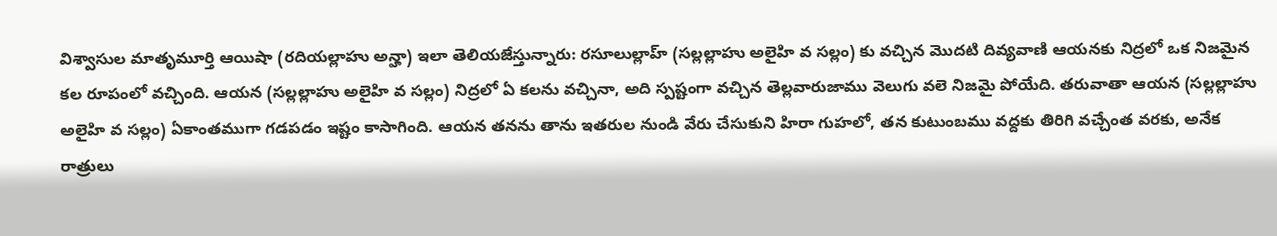విశ్వాసుల మాతృమూర్తి ఆయిషా (రదియల్లాహు అన్హా) ఇలా తెలియజేస్తున్నారు: రసూలుల్లాహ్ (సల్లల్లాహు అలైహి వ సల్లం) కు వచ్చిన మొదటి దివ్యవాణి ఆయనకు నిద్రలో ఒక నిజమైన కల రూపంలో వచ్చింది. ఆయన (సల్లల్లాహు అలైహి వ సల్లం) నిద్రలో ఏ కలను వచ్చినా, అది స్పష్టంగా వచ్చిన తెల్లవారుజాము వెలుగు వలె నిజమై పోయేది. తరువాతా ఆయన (సల్లల్లాహు అలైహి వ సల్లం) ఏకాంతముగా గడపడం ఇష్టం కాసాగింది. ఆయన తనను తాను ఇతరుల నుండి వేరు చేసుకుని హిరా గుహలో, తన కుటుంబము వద్దకు తిరిగి వచ్చేంత వరకు, అనేక రాత్రులు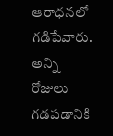ఆరాధనలో గడిపేవారు. అన్ని రోజులు గడపడానికి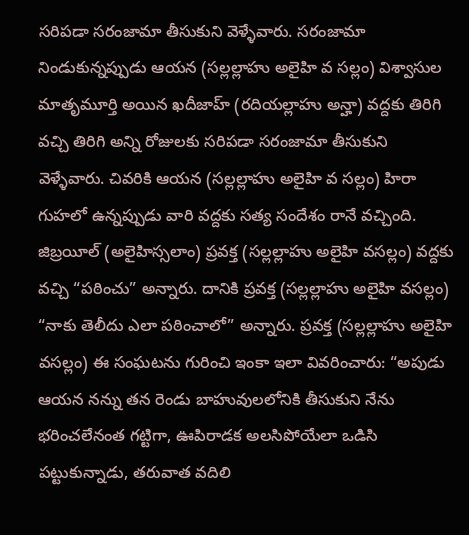సరిపడా సరంజామా తీసుకుని వెళ్ళేవారు. సరంజామా నిండుకున్నప్పుడు ఆయన (సల్లల్లాహు అలైహి వ సల్లం) విశ్వాసుల మాతృమూర్తి అయిన ఖదీజాహ్ (రదియల్లాహు అన్హా) వద్దకు తిరిగి వచ్చి తిరిగి అన్ని రోజులకు సరిపడా సరంజామా తీసుకుని వెళ్ళేవారు. చివరికి ఆయన (సల్లల్లాహు అలైహి వ సల్లం) హిరా గుహలో ఉన్నప్పుడు వారి వద్దకు సత్య సందేశం రానే వచ్చింది. జిబ్రయీల్ (అలైహిస్సలాం) ప్రవక్త (సల్లల్లాహు అలైహి వసల్లం) వద్దకు వచ్చి “పఠించు” అన్నారు. దానికి ప్రవక్త (సల్లల్లాహు అలైహి వసల్లం) “నాకు తెలీదు ఎలా పఠించాలో” అన్నారు. ప్రవక్త (సల్లల్లాహు అలైహి వసల్లం) ఈ సంఘటను గురించి ఇంకా ఇలా వివరించారు: “అపుడు ఆయన నన్ను తన రెండు బాహువులలోనికి తీసుకుని నేను భరించలేనంత గట్టిగా, ఊపిరాడక అలసిపోయేలా ఒడిసి పట్టుకున్నాడు, తరువాత వదిలి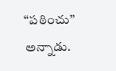“పఠించు” అన్నాడు.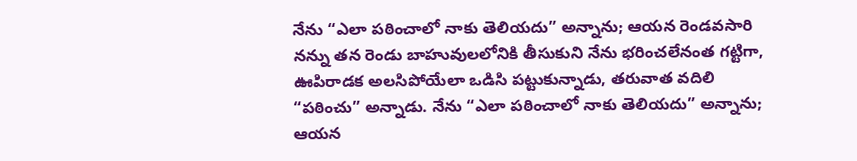నేను “ఎలా పఠించాలో నాకు తెలియదు” అన్నాను; ఆయన రెండవసారి నన్ను తన రెండు బాహువులలోనికి తీసుకుని నేను భరించలేనంత గట్టిగా, ఊపిరాడక అలసిపోయేలా ఒడిసి పట్టుకున్నాడు, తరువాత వదిలి “పఠించు” అన్నాడు. నేను “ఎలా పఠించాలో నాకు తెలియదు” అన్నాను; ఆయన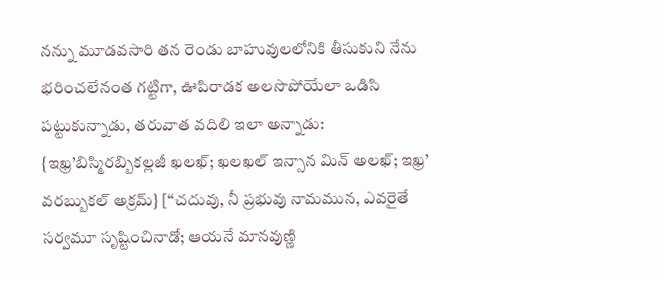నన్ను మూడవసారి తన రెండు బాహువులలోనికి తీసుకుని నేను భరించలేనంత గట్టిగా, ఊపిరాడక అలసొపోయేలా ఒడిసి పట్టుకున్నాడు, తరువాత వదిలి ఇలా అన్నాడు: {ఇఖ్ర’బిస్మిరబ్బికల్లజీ ఖలఖ్; ఖలఖల్ ఇన్సాన మిన్ అలఖ్; ఇఖ్ర’ వరబ్బుకల్ అక్రమ్} [“చదువు, నీ ప్రభువు నామమున, ఎవరైతే సర్వమూ సృష్టించినాడో; ఆయనే మానవుణ్ణి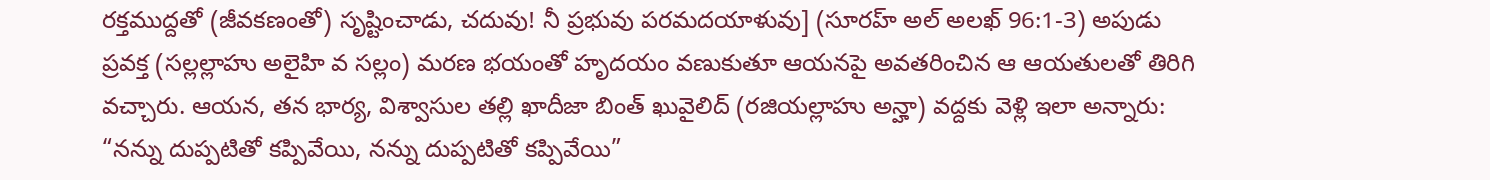రక్తముద్దతో (జీవకణంతో) సృష్టించాడు, చదువు! నీ ప్రభువు పరమదయాళువు] (సూరహ్ అల్ అలఖ్ 96:1-3) అపుడు ప్రవక్త (సల్లల్లాహు అలైహి వ సల్లం) మరణ భయంతో హృదయం వణుకుతూ ఆయనపై అవతరించిన ఆ ఆయతులతో తిరిగి వచ్చారు. ఆయన, తన భార్య, విశ్వాసుల తల్లి ఖాదీజా బింత్ ఖువైలిద్ (రజియల్లాహు అన్హా) వద్దకు వెళ్లి ఇలా అన్నారు: “నన్ను దుప్పటితో కప్పివేయి, నన్ను దుప్పటితో కప్పివేయి”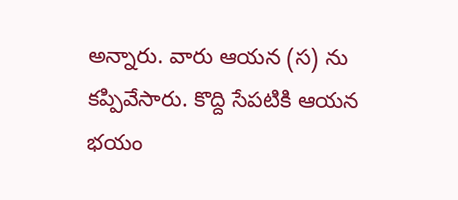అన్నారు. వారు ఆయన (స) ను కప్పివేసారు. కొద్ది సేపటికి ఆయన భయం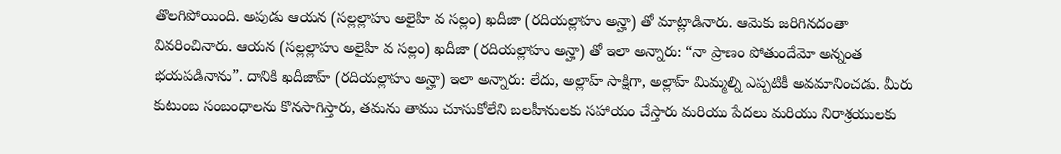తొలగిపోయింది. అపుడు ఆయన (సల్లల్లాహు అలైహి వ సల్లం) ఖదీజా (రదియల్లాహు అన్హా) తో మాట్లాడినారు. ఆమెకు జరిగినదంతా వివరించినారు. ఆయన (సల్లల్లాహు అలైహి వ సల్లం) ఖదీజా (రదియల్లాహు అన్హా) తో ఇలా అన్నారు: “నా ప్రాణం పోతుందేమో అన్నంత భయపడినాను”. దానికి ఖదీజాహ్ (రదియల్లాహు అన్హా) ఇలా అన్నారు: లేదు, అల్లాహ్ సాక్షిగా, అల్లాహ్ మిమ్మల్ని ఎప్పటికీ అవమానించడు. మీరు కుటుంబ సంబంధాలను కొనసాగిస్తారు, తమను తాము చూసుకోలేని బలహీనులకు సహాయం చేస్తారు మరియు పేదలు మరియు నిరాశ్రయులకు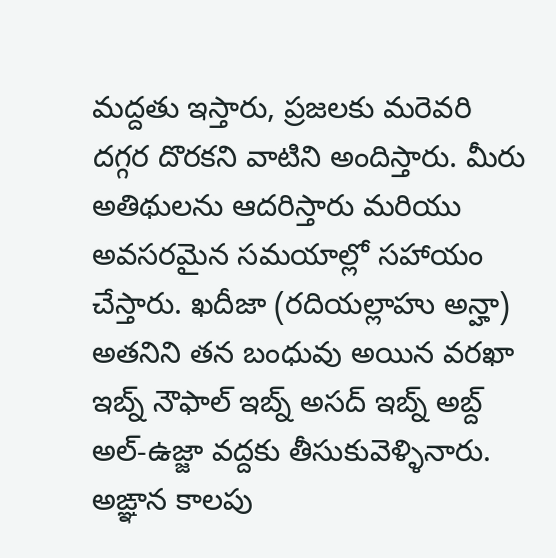మద్దతు ఇస్తారు, ప్రజలకు మరెవరి దగ్గర దొరకని వాటిని అందిస్తారు. మీరు అతిథులను ఆదరిస్తారు మరియు అవసరమైన సమయాల్లో సహాయం చేస్తారు. ఖదీజా (రదియల్లాహు అన్హా) అతనిని తన బంధువు అయిన వరఖా ఇబ్న్ నౌఫాల్ ఇబ్న్ అసద్ ఇబ్న్ అబ్ద్ అల్-ఉజ్జా వద్దకు తీసుకువెళ్ళినారు. అఙ్ఞాన కాలపు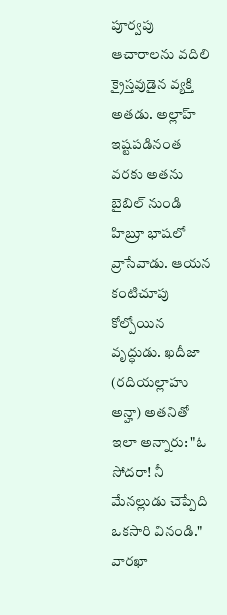పూర్వపు ఆచారాలను వదిలి క్రైస్తవుడైన వ్యక్తి అతడు. అల్లాహ్ ఇష్టపడినంత వరకు అతను బైబిల్ నుండి హిబ్రూ భాషలో వ్రాసేవాడు. ఆయన కంటిచూపు కోల్పోయిన వృద్ధుడు. ఖదీజా (రదియల్లాహు అన్హా) అతనితో ఇలా అన్నారు: "ఓ సోదరా! నీ మేనల్లుడు చెప్పేది ఒకసారి వినండి." వారఖా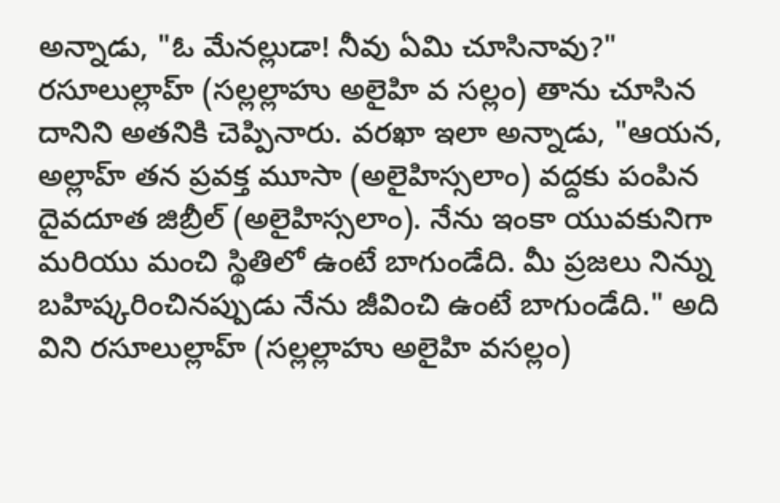అన్నాడు, "ఓ మేనల్లుడా! నీవు ఏమి చూసినావు?" రసూలుల్లాహ్ (సల్లల్లాహు అలైహి వ సల్లం) తాను చూసిన దానిని అతనికి చెప్పినారు. వరఖా ఇలా అన్నాడు, "ఆయన, అల్లాహ్ తన ప్రవక్త మూసా (అలైహిస్సలాం) వద్దకు పంపిన దైవదూత జిబ్రీల్ (అలైహిస్సలాం). నేను ఇంకా యువకునిగా మరియు మంచి స్థితిలో ఉంటే బాగుండేది. మీ ప్రజలు నిన్ను బహిష్కరించినప్పుడు నేను జీవించి ఉంటే బాగుండేది." అది విని రసూలుల్లాహ్ (సల్లల్లాహు అలైహి వసల్లం)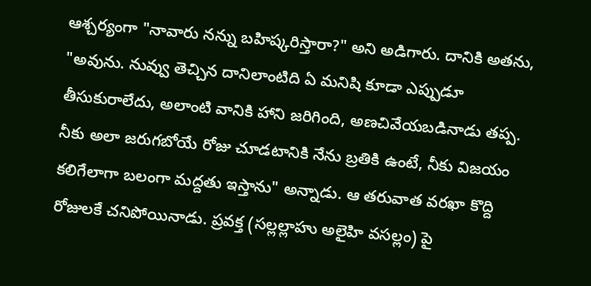ఆశ్చర్యంగా "నావారు నన్ను బహిష్కరిస్తారా?" అని అడిగారు. దానికి అతను, "అవును. నువ్వు తెచ్చిన దానిలాంటిది ఏ మనిషి కూడా ఎప్పుడూ తీసుకురాలేదు, అలాంటి వానికి హాని జరిగింది, అణచివేయబడినాడు తప్ప. నీకు అలా జరుగబోయే రోజు చూడటానికి నేను బ్రతికి ఉంటే, నీకు విజయం కలిగేలాగా బలంగా మద్దతు ఇస్తాను" అన్నాడు. ఆ తరువాత వరఖా కొద్ది రోజులకే చనిపోయినాడు. ప్రవక్త (సల్లల్లాహు అలైహి వసల్లం) పై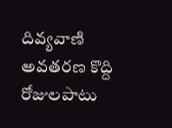దివ్యవాణి అవతరణ కొద్ది రోజులపాటు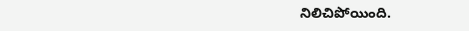నిలిచిపోయింది.